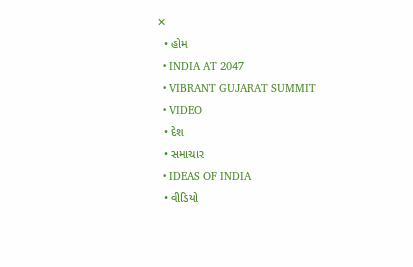✕
  • હોમ
  • INDIA AT 2047
  • VIBRANT GUJARAT SUMMIT
  • VIDEO
  • દેશ
  • સમાચાર
  • IDEAS OF INDIA
  • વીડિયો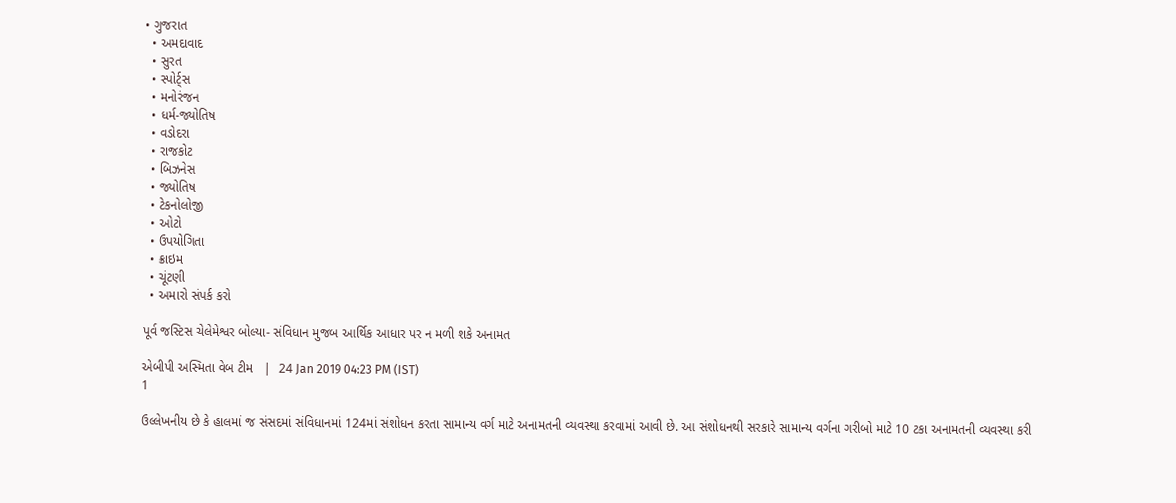• ગુજરાત
  • અમદાવાદ
  • સુરત
  • સ્પોર્ટ્સ
  • મનોરંજન
  • ધર્મ-જ્યોતિષ
  • વડોદરા
  • રાજકોટ
  • બિઝનેસ
  • જ્યોતિષ
  • ટેકનોલોજી
  • ઓટો
  • ઉપયોગિતા
  • ક્રાઇમ
  • ચૂંટણી
  • અમારો સંપર્ક કરો

પૂર્વ જસ્ટિસ ચેલેમેશ્વર બોલ્યા- સંવિધાન મુજબ આર્થિક આધાર પર ન મળી શકે અનામત

એબીપી અસ્મિતા વેબ ટીમ   |  24 Jan 2019 04:23 PM (IST)
1

ઉલ્લેખનીય છે કે હાલમાં જ સંસદમાં સંવિધાનમાં 124માં સંશોધન કરતા સામાન્ય વર્ગ માટે અનામતની વ્યવસ્થા કરવામાં આવી છે. આ સંશોધનથી સરકારે સામાન્ય વર્ગના ગરીબો માટે 10 ટકા અનામતની વ્યવસ્થા કરી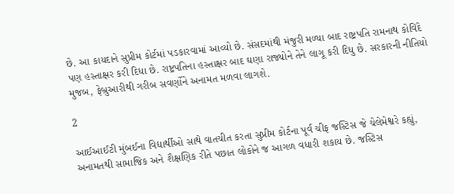છે. આ કાયદાને સુપ્રીમ કોર્ટમાં પડકારવામાં આવ્યો છે. સંસદમાંથી મંજુરી મળ્યા બાદ રાષ્ટ્રપતિ રામનાથ કોવિંદે પણ હસ્તાક્ષર કરી દિધા છે. રાષ્ટ્રપતિના હસ્તાક્ષર બાદ ઘણા રાજ્યોને તેને લાગૂ કરી દિધુ છે. સરકારની નીતિયો મુજબ, ફેબ્રુઆરીથી ગરીબ સવર્ણોને અનામત મળવા લાગશે.

2

આઈઆઈટી મુંબઈના વિદ્યાર્થીઓ સાથે વાતચીત કરતા સુપ્રીમ કોર્ટના પૂર્વ ચીફ જસ્ટિસ જે ચેલેમેશ્વરે કહ્યું, અનામતથી સામાજિક અને શૈક્ષણિક રીતે પછાત લોકોને જ આગળ વધારી શકાય છે. જસ્ટિસ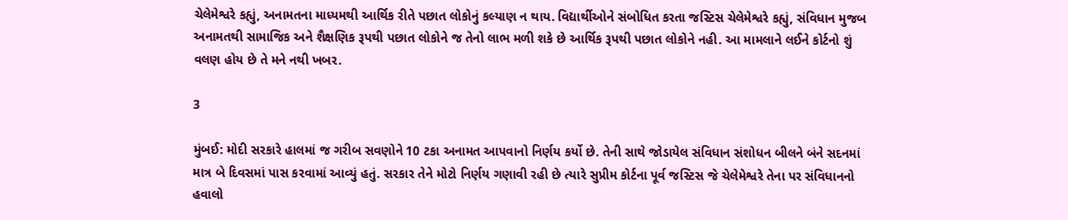ચેલેમેશ્વરે કહ્યું, અનામતના માધ્યમથી આર્થિક રીતે પછાત લોકોનું કલ્યાણ ન થાય. વિદ્યાર્થીઓને સંબોધિત કરતા જસ્ટિસ ચેલેમેશ્વરે કહ્યું, સંવિધાન મુજબ અનામતથી સામાજિક અને શૈક્ષણિક રૂપથી પછાત લોકોને જ તેનો લાભ મળી શકે છે આર્થિક રૂપથી પછાત લોકોને નહી. આ મામલાને લઈને કોર્ટનો શું વલણ હોય છે તે મને નથી ખબર.

3

મુંબઈ: મોદી સરકારે હાલમાં જ ગરીબ સવણોને 10 ટકા અનામત આપવાનો નિર્ણય કર્યો છે. તેની સાથે જોડાયેલ સંવિધાન સંશોધન બીલને બંને સદનમાં માત્ર બે દિવસમાં પાસ કરવામાં આવ્યું હતું. સરકાર તેને મોટો નિર્ણય ગણાવી રહી છે ત્યારે સુપ્રીમ કોર્ટના પૂર્વ જસ્ટિસ જે ચેલેમેશ્વરે તેના પર સંવિધાનનો હવાલો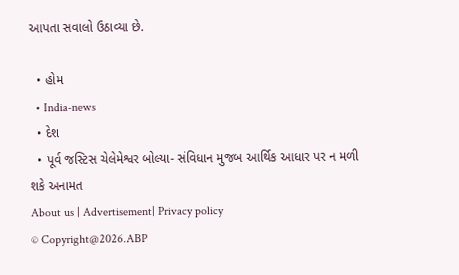આપતા સવાલો ઉઠાવ્યા છે.

  • હોમ
  • India-news
  • દેશ
  • પૂર્વ જસ્ટિસ ચેલેમેશ્વર બોલ્યા- સંવિધાન મુજબ આર્થિક આધાર પર ન મળી શકે અનામત
About us | Advertisement| Privacy policy
© Copyright@2026.ABP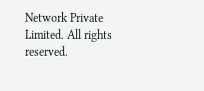Network Private Limited. All rights reserved.